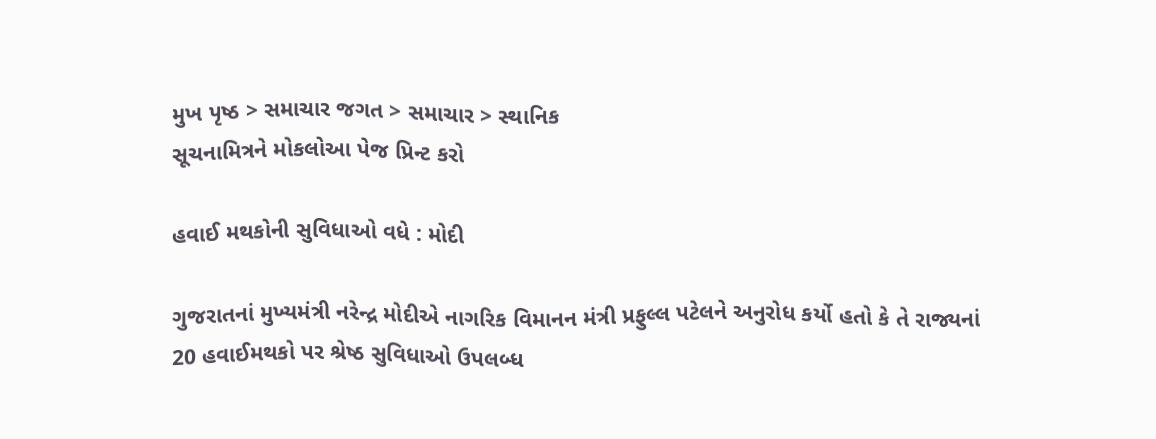મુખ પૃષ્ઠ > સમાચાર જગત > સમાચાર > સ્થાનિક
સૂચનામિત્રને મોકલોઆ પેજ પ્રિન્ટ કરો

હવાઈ મથકોની સુવિધાઓ વધે : મોદી

ગુજરાતનાં મુખ્યમંત્રી નરેન્દ્ર મોદીએ નાગરિક વિમાનન મંત્રી પ્રફુલ્લ પટેલને અનુરોધ કર્યો હતો કે તે રાજ્યનાં 20 હવાઈમથકો પર શ્રેષ્ઠ સુવિધાઓ ઉપલબ્ધ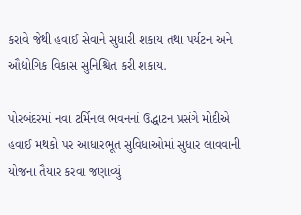કરાવે જેથી હવાઈ સેવાને સુધારી શકાય તથા પર્યટન અને ઔદ્યોગિક વિકાસ સુનિશ્ચિત કરી શકાય.

પોરબંદરમાં નવા ટર્મિનલ ભવનનાં ઉદ્ધાટન પ્રસંગે મોદીએ હવાઈ મથકો પર આધારભૂત સુવિધાઓમાં સુધાર લાવવાની યોજના તૈયાર કરવા જણાવ્યું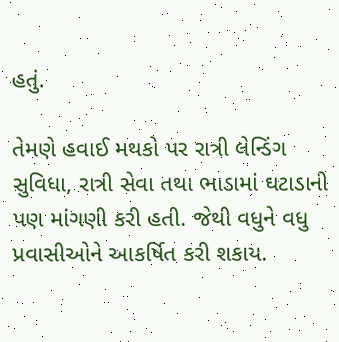હતું.

તેમણે હવાઈ મથકો પર રાત્રી લેન્ડિંગ સુવિધા, રાત્રી સેવા તથા ભાડામાં ઘટાડાની પણ માંગણી કરી હતી. જેથી વધુને વધુ પ્રવાસીઓને આકર્ષિત કરી શકાય.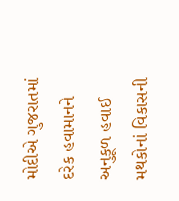મોદીએ ગુજરાતમાં દરેક હવામાનને અનુકૂળ હવાઈ મથકોનાં વિકાસની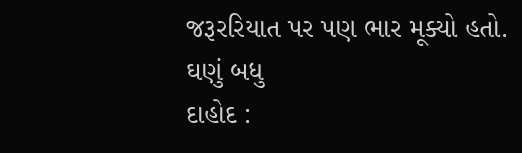જરૂરરિયાત પર પણ ભાર મૂક્યો હતો.
ઘણું બધુ
દાહોદ :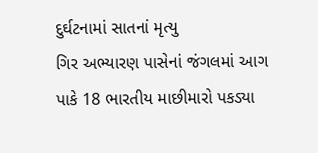દુર્ઘટનામાં સાતનાં મૃત્યુ
ગિર અભ્યારણ પાસેનાં જંગલમાં આગ
પાકે 18 ભારતીય માછીમારો પકડ્યા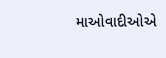માઓવાદીઓએ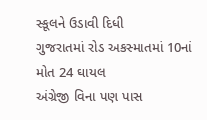સ્કૂલને ઉડાવી દિધી
ગુજરાતમાં રોડ અકસ્માતમાં 10નાં મોત 24 ઘાયલ
અંગ્રેજી વિના પણ પાસ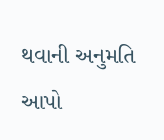થવાની અનુમતિ આપો